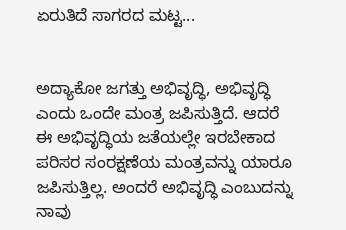ಏರುತಿದೆ ಸಾಗರದ ಮಟ್ಟ...


ಅದ್ಯಾಕೋ ಜಗತ್ತು ಅಭಿವೃದ್ಧಿ, ಅಭಿವೃದ್ಧಿ ಎಂದು ಒಂದೇ ಮಂತ್ರ ಜಪಿಸುತ್ತಿದೆ. ಆದರೆ ಈ ಅಭಿವೃದ್ಧಿಯ ಜತೆಯಲ್ಲೇ ಇರಬೇಕಾದ ಪರಿಸರ ಸಂರಕ್ಷಣೆಯ ಮಂತ್ರವನ್ನು ಯಾರೂ ಜಪಿಸುತ್ತಿಲ್ಲ. ಅಂದರೆ ಅಭಿವೃದ್ಧಿ ಎಂಬುದನ್ನು ನಾವು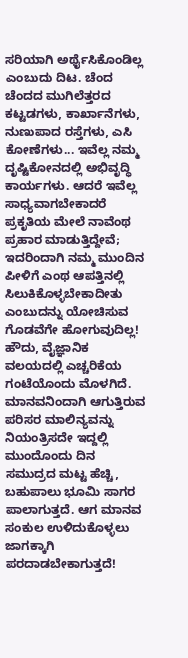ಸರಿಯಾಗಿ ಅರ್ಥೈಸಿಕೊಂಡಿಲ್ಲ ಎಂಬುದು ದಿಟ. ಚೆಂದ ಚೆಂದದ ಮುಗಿಲೆತ್ತರದ ಕಟ್ಟಡಗಳು, ಕಾರ್ಖಾನೆಗಳು, ನುಣುಪಾದ ರಸ್ತೆಗಳು, ಎಸಿ ಕೋಣೆಗಳು... ಇವೆಲ್ಲ ನಮ್ಮ ದೃಷ್ಟಿಕೋನದಲ್ಲಿ ಅಭಿವೃದ್ಧಿ ಕಾರ್ಯಗಳು. ಆದರೆ ಇವೆಲ್ಲ ಸಾಧ್ಯವಾಗಬೇಕಾದರೆ ಪ್ರಕೃತಿಯ ಮೇಲೆ ನಾವೆಂಥ ಪ್ರಹಾರ ಮಾಡುತ್ತಿದ್ದೇವೆ; ಇದರಿಂದಾಗಿ ನಮ್ಮ ಮುಂದಿನ ಪೀಳಿಗೆ ಎಂಥ ಆಪತ್ತಿನಲ್ಲಿ ಸಿಲುಕಿಕೊಳ್ಳಬೇಕಾದೀತು ಎಂಬುದನ್ನು ಯೋಚಿಸುವ ಗೊಡವೆಗೇ ಹೋಗುವುದಿಲ್ಲ!
ಹೌದು, ವೈಜ್ಞಾನಿಕ ವಲಯದಲ್ಲಿ ಎಚ್ಚರಿಕೆಯ ಗಂಟೆಯೊಂದು ಮೊಳಗಿದೆ. ಮಾನವನಿಂದಾಗಿ ಆಗುತ್ತಿರುವ ಪರಿಸರ ಮಾಲಿನ್ಯವನ್ನು ನಿಯಂತ್ರಿಸದೇ ಇದ್ದಲ್ಲಿ ಮುಂದೊಂದು ದಿನ ಸಮುದ್ರದ ಮಟ್ಟ ಹೆಚ್ಚಿ, ಬಹುಪಾಲು ಭೂಮಿ ಸಾಗರ ಪಾಲಾಗುತ್ತದೆ. ಆಗ ಮಾನವ ಸಂಕುಲ ಉಳಿದುಕೊಳ್ಳಲು ಜಾಗಕ್ಕಾಗಿ ಪರದಾಡಬೇಕಾಗುತ್ತದೆ!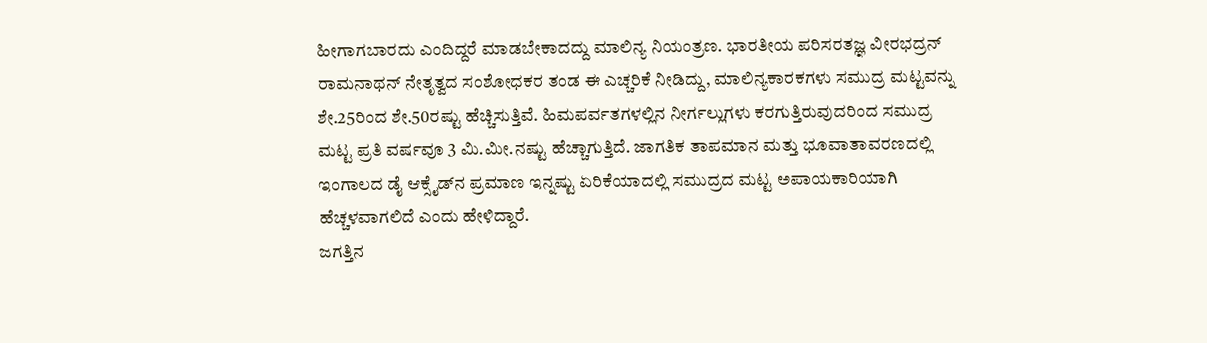ಹೀಗಾಗಬಾರದು ಎಂದಿದ್ದರೆ ಮಾಡಬೇಕಾದದ್ದು ಮಾಲಿನ್ಯ ನಿಯಂತ್ರಣ. ಭಾರತೀಯ ಪರಿಸರತಜ್ಞ ವೀರಭದ್ರನ್ ರಾಮನಾಥನ್ ನೇತೃತ್ವದ ಸಂಶೋಧಕರ ತಂಡ ಈ ಎಚ್ಚರಿಕೆ ನೀಡಿದ್ದು, ಮಾಲಿನ್ಯಕಾರಕಗಳು ಸಮುದ್ರ ಮಟ್ಟವನ್ನು ಶೇ.25ರಿಂದ ಶೇ.50ರಷ್ಟು ಹೆಚ್ಚಿಸುತ್ತಿವೆ. ಹಿಮಪರ್ವತಗಳಲ್ಲಿನ ನೀರ್ಗಲ್ಲುಗಳು ಕರಗುತ್ತಿರುವುದರಿಂದ ಸಮುದ್ರ ಮಟ್ಟ ಪ್ರತಿ ವರ್ಷವೂ 3 ಮಿ.ಮೀ.ನಷ್ಟು ಹೆಚ್ಚಾಗುತ್ತಿದೆ. ಜಾಗತಿಕ ತಾಪಮಾನ ಮತ್ತು ಭೂವಾತಾವರಣದಲ್ಲಿ ಇಂಗಾಲದ ಡೈ ಆಕ್ಸೈಡ್‌ನ ಪ್ರಮಾಣ ಇನ್ನಷ್ಟು ಏರಿಕೆಯಾದಲ್ಲಿ ಸಮುದ್ರದ ಮಟ್ಟ ಅಪಾಯಕಾರಿಯಾಗಿ ಹೆಚ್ಚಳವಾಗಲಿದೆ ಎಂದು ಹೇಳಿದ್ದಾರೆ.
ಜಗತ್ತಿನ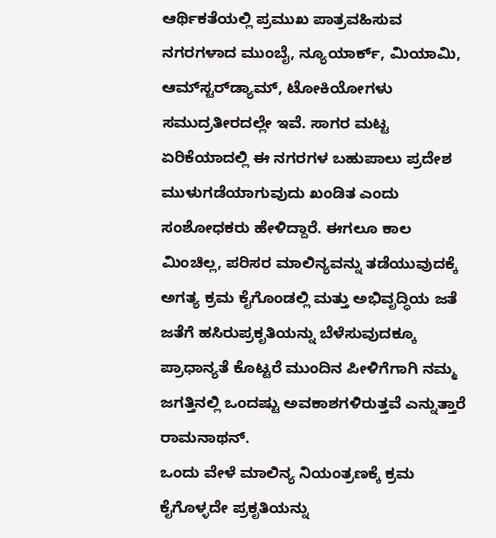ಆರ್ಥಿಕತೆಯಲ್ಲಿ ಪ್ರಮುಖ ಪಾತ್ರವಹಿಸುವ ನಗರಗಳಾದ ಮುಂಬೈ, ನ್ಯೂಯಾರ್ಕ್, ಮಿಯಾಮಿ, ಆಮ್‌ಸ್ಟರ್‌ಡ್ಯಾಮ್, ಟೋಕಿಯೋಗಳು ಸಮುದ್ರತೀರದಲ್ಲೇ ಇವೆ. ಸಾಗರ ಮಟ್ಟ ಏರಿಕೆಯಾದಲ್ಲಿ ಈ ನಗರಗಳ ಬಹುಪಾಲು ಪ್ರದೇಶ ಮುಳುಗಡೆಯಾಗುವುದು ಖಂಡಿತ ಎಂದು ಸಂಶೋಧಕರು ಹೇಳಿದ್ದಾರೆ. ಈಗಲೂ ಕಾಲ ಮಿಂಚಿಲ್ಲ, ಪರಿಸರ ಮಾಲಿನ್ಯವನ್ನು ತಡೆಯುವುದಕ್ಕೆ ಅಗತ್ಯ ಕ್ರಮ ಕೈಗೊಂಡಲ್ಲಿ ಮತ್ತು ಅಭಿವೃದ್ಧಿಯ ಜತೆ ಜತೆಗೆ ಹಸಿರುಪ್ರಕೃತಿಯನ್ನು ಬೆಳೆಸುವುದಕ್ಕೂ ಪ್ರಾಧಾನ್ಯತೆ ಕೊಟ್ಟರೆ ಮುಂದಿನ ಪೀಳಿಗೆಗಾಗಿ ನಮ್ಮ ಜಗತ್ತಿನಲ್ಲಿ ಒಂದಷ್ಟು ಅವಕಾಶಗಳಿರುತ್ತವೆ ಎನ್ನುತ್ತಾರೆ ರಾಮನಾಥನ್.
ಒಂದು ವೇಳೆ ಮಾಲಿನ್ಯ ನಿಯಂತ್ರಣಕ್ಕೆ ಕ್ರಮ ಕೈಗೊಳ್ಳದೇ ಪ್ರಕೃತಿಯನ್ನು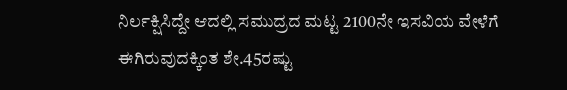ನಿರ್ಲಕ್ಷಿಸಿದ್ದೇ ಆದಲ್ಲಿ ಸಮುದ್ರದ ಮಟ್ಟ 2100ನೇ ಇಸವಿಯ ವೇಳೆಗೆ ಈಗಿರುವುದಕ್ಕಿಂತ ಶೇ.45ರಷ್ಟು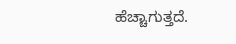ಹೆಚ್ಚಾಗುತ್ತದೆ.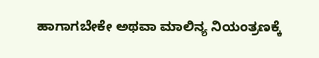ಹಾಗಾಗಬೇಕೇ ಅಥವಾ ಮಾಲಿನ್ಯ ನಿಯಂತ್ರಣಕ್ಕೆ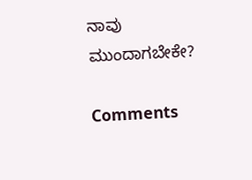ನಾವು ಮುಂದಾಗಬೇಕೇ?

Comments